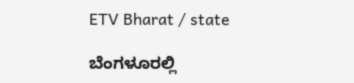ETV Bharat / state

ಬೆಂಗಳೂರಲ್ಲಿ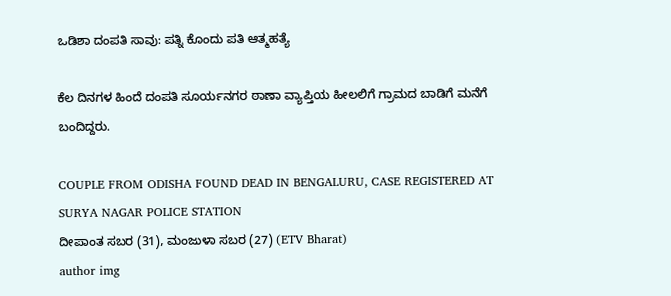ಒಡಿಶಾ ದಂಪತಿ ಸಾವು: ಪತ್ನಿ ಕೊಂದು ಪತಿ ಆತ್ಮಹತ್ಯೆ

ಕೆಲ ದಿನಗಳ ಹಿಂದೆ ದಂಪತಿ ಸೂರ್ಯನಗರ ಠಾಣಾ ವ್ಯಾಪ್ತಿಯ ಹೀಲಲಿಗೆ ಗ್ರಾಮದ ಬಾಡಿಗೆ ಮನೆಗೆ ಬಂದಿದ್ದರು.

COUPLE FROM ODISHA FOUND DEAD IN BENGALURU, CASE REGISTERED AT SURYA NAGAR POLICE STATION
ದೀಪಾಂತ ಸಬರ (31), ಮಂಜುಳಾ ಸಬರ (27) (ETV Bharat)
author img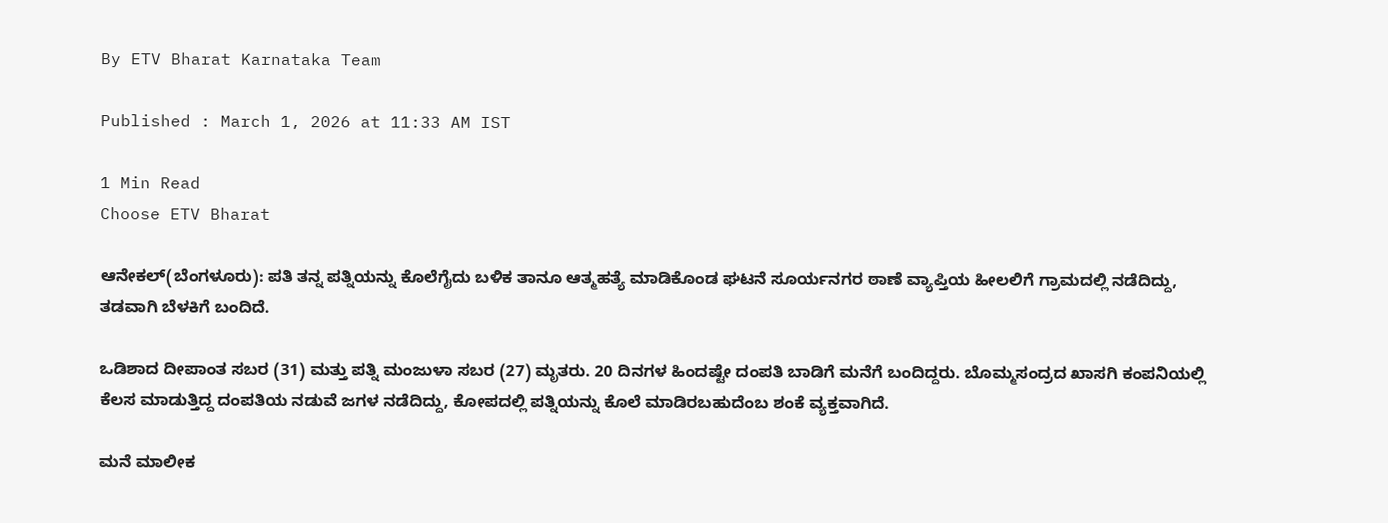By ETV Bharat Karnataka Team

Published : March 1, 2026 at 11:33 AM IST

1 Min Read
Choose ETV Bharat

ಆನೇಕಲ್(ಬೆಂಗಳೂರು): ಪತಿ ತನ್ನ ಪತ್ನಿಯನ್ನು ಕೊಲೆಗೈದು ಬಳಿಕ ತಾನೂ ಆತ್ಮಹತ್ಯೆ ಮಾಡಿಕೊಂಡ ಘಟನೆ ಸೂರ್ಯನಗರ ಠಾಣೆ ವ್ಯಾಪ್ತಿಯ ಹೀಲಲಿಗೆ ಗ್ರಾಮದಲ್ಲಿ ನಡೆದಿದ್ದು, ತಡವಾಗಿ ಬೆಳಕಿಗೆ ಬಂದಿದೆ.

ಒಡಿಶಾದ ದೀಪಾಂತ ಸಬರ (31) ಮತ್ತು ಪತ್ನಿ ಮಂಜುಳಾ ಸಬರ (27) ಮೃತರು. 20 ದಿನಗಳ ಹಿಂದಷ್ಟೇ ದಂಪತಿ ಬಾಡಿಗೆ ಮನೆಗೆ ಬಂದಿದ್ದರು. ಬೊಮ್ಮಸಂದ್ರದ ಖಾಸಗಿ ಕಂಪನಿಯಲ್ಲಿ ಕೆಲಸ ಮಾಡುತ್ತಿದ್ದ ದಂಪತಿಯ ನಡುವೆ ಜಗಳ ನಡೆದಿದ್ದು, ಕೋಪದಲ್ಲಿ ಪತ್ನಿಯನ್ನು ಕೊಲೆ ಮಾಡಿರಬಹುದೆಂಬ ಶಂಕೆ ವ್ಯಕ್ತವಾಗಿದೆ.

ಮನೆ ಮಾಲೀಕ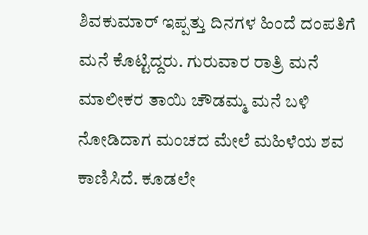ಶಿವಕುಮಾರ್ ಇಪ್ಪತ್ತು ದಿನಗಳ ಹಿಂದೆ ದಂಪತಿಗೆ ಮನೆ ಕೊಟ್ಟಿದ್ದರು. ಗುರುವಾರ ರಾತ್ರಿ ಮನೆ ಮಾಲೀಕರ ತಾಯಿ ಚೌಡಮ್ಮ ಮನೆ ಬಳಿ ನೋಡಿದಾಗ ಮಂಚದ ಮೇಲೆ ಮಹಿಳೆಯ ಶವ ಕಾಣಿಸಿದೆ. ಕೂಡಲೇ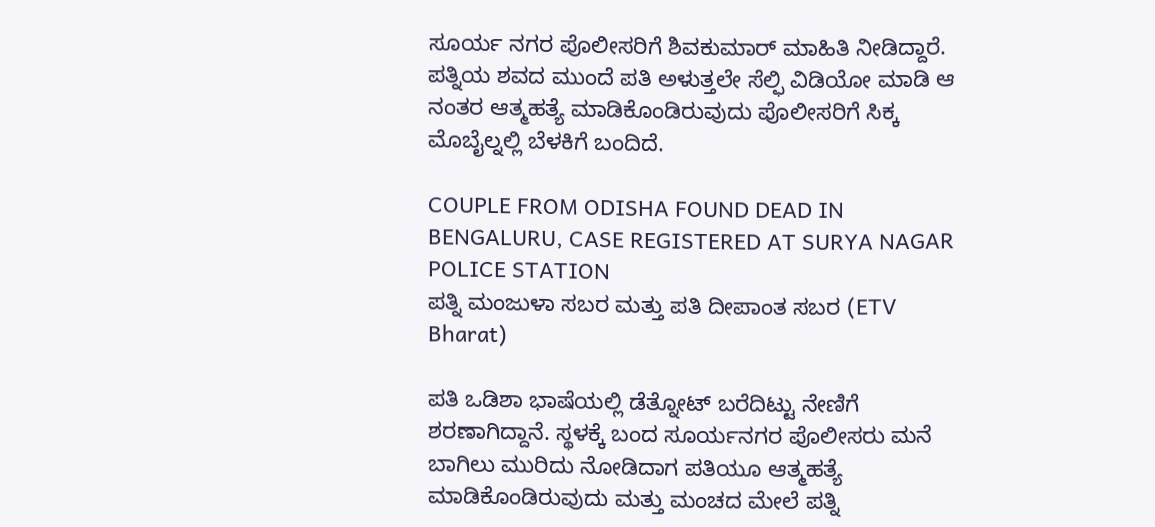ಸೂರ್ಯ ನಗರ ಪೊಲೀಸರಿಗೆ ಶಿವಕುಮಾ‌ರ್ ಮಾಹಿತಿ ನೀಡಿದ್ದಾರೆ. ಪತ್ನಿಯ ಶವದ ಮುಂದೆ ಪತಿ ಅಳುತ್ತಲೇ ಸೆಲ್ಫಿ ವಿಡಿಯೋ ಮಾಡಿ ಆ ನಂತರ ಆತ್ಮಹತ್ಯೆ ಮಾಡಿಕೊಂಡಿರುವುದು ಪೊಲೀಸರಿಗೆ ಸಿಕ್ಕ ಮೊಬೈಲ್ನಲ್ಲಿ ಬೆಳಕಿಗೆ ಬಂದಿದೆ.

COUPLE FROM ODISHA FOUND DEAD IN BENGALURU, CASE REGISTERED AT SURYA NAGAR POLICE STATION
ಪತ್ನಿ ಮಂಜುಳಾ ಸಬರ ಮತ್ತು ಪತಿ ದೀಪಾಂತ ಸಬರ (ETV Bharat)

ಪತಿ ಒಡಿಶಾ ಭಾಷೆಯಲ್ಲಿ ಡೆತ್ನೋಟ್ ಬರೆದಿಟ್ಟು ನೇಣಿಗೆ ಶರಣಾಗಿದ್ದಾನೆ. ಸ್ಥಳಕ್ಕೆ ಬಂದ ಸೂರ್ಯನಗರ ಪೊಲೀಸರು ಮನೆ ಬಾಗಿಲು ಮುರಿದು ನೋಡಿದಾಗ ಪತಿಯೂ ಆತ್ಮಹತ್ಯೆ ಮಾಡಿಕೊಂಡಿರುವುದು ಮತ್ತು ಮಂಚದ ಮೇಲೆ ಪತ್ನಿ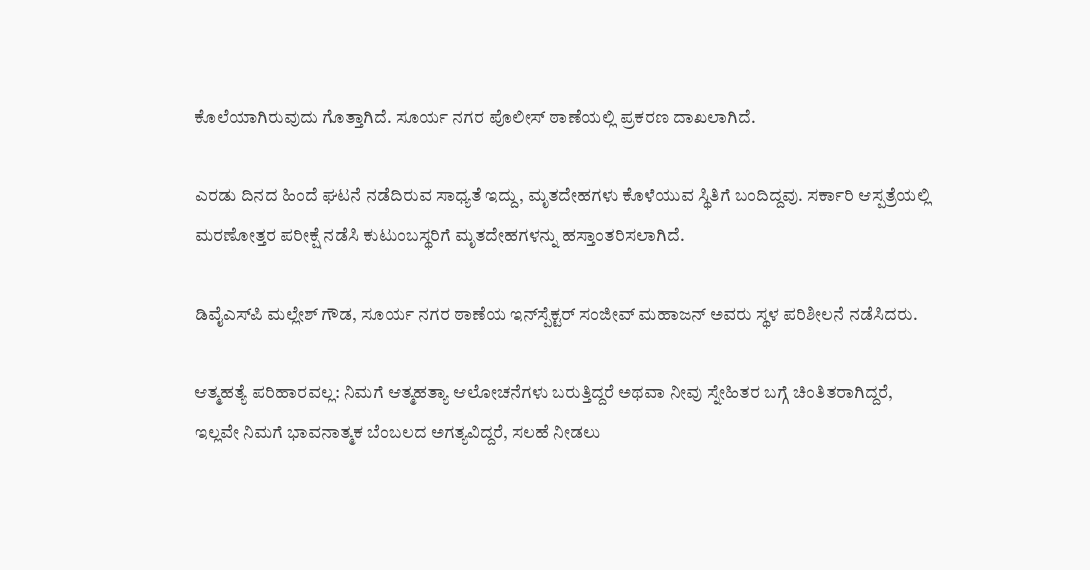ಕೊಲೆಯಾಗಿರುವುದು ಗೊತ್ತಾಗಿದೆ. ಸೂರ್ಯ ನಗರ ಪೊಲೀಸ್‌ ಠಾಣೆಯಲ್ಲಿ ಪ್ರಕರಣ ದಾಖಲಾಗಿದೆ.

ಎರಡು ದಿನದ ಹಿಂದೆ ಘಟನೆ ನಡೆದಿರುವ ಸಾಧ್ಯತೆ ಇದ್ದು, ಮೃತದೇಹಗಳು ಕೊಳೆಯುವ ಸ್ಥಿತಿಗೆ ಬಂದಿದ್ದವು. ಸರ್ಕಾರಿ ಆಸ್ಪತ್ರೆಯಲ್ಲಿ ಮರಣೋತ್ತರ ಪರೀಕ್ಷೆ ನಡೆಸಿ ಕುಟುಂಬಸ್ಥರಿಗೆ ಮೃತದೇಹಗಳನ್ನು ಹಸ್ತಾಂತರಿಸಲಾಗಿದೆ.

ಡಿವೈಎಸ್‌ಪಿ ಮಲ್ಲೇಶ್ ಗೌಡ, ಸೂರ್ಯ ನಗರ ಠಾಣೆಯ ಇನ್‌ಸ್ಪೆಕ್ಟ‌ರ್ ಸಂಜೀವ್ ಮಹಾಜನ್ ಅವರು ಸ್ಥಳ ಪರಿಶೀಲನೆ ನಡೆಸಿದರು.

ಆತ್ಮಹತ್ಯೆ ಪರಿಹಾರವಲ್ಲ: ನಿಮಗೆ ಆತ್ಮಹತ್ಯಾ ಆಲೋಚನೆಗಳು ಬರುತ್ತಿದ್ದರೆ ಅಥವಾ ನೀವು ಸ್ನೇಹಿತರ ಬಗ್ಗೆ ಚಿಂತಿತರಾಗಿದ್ದರೆ, ಇಲ್ಲವೇ ನಿಮಗೆ ಭಾವನಾತ್ಮಕ ಬೆಂಬಲದ ಅಗತ್ಯವಿದ್ದರೆ, ಸಲಹೆ ನೀಡಲು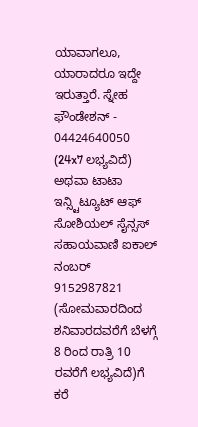ಯಾವಾಗಲೂ, ಯಾರಾದರೂ ಇದ್ದೇ ಇರುತ್ತಾರೆ. ಸ್ನೇಹ ಫೌಂಡೇಶನ್ - 04424640050 (24x7 ಲಭ್ಯವಿದೆ) ಅಥವಾ ಟಾಟಾ ಇನ್ಸ್ಟಿಟ್ಯೂಟ್ ಆಫ್ ಸೋಶಿಯಲ್ ಸೈನ್ಸಸ್ ಸಹಾಯವಾಣಿ ಐಕಾಲ್ ನಂಬರ್ 9152987821 (ಸೋಮವಾರದಿಂದ ಶನಿವಾರದವರೆಗೆ ಬೆಳಗ್ಗೆ 8 ರಿಂದ ರಾತ್ರಿ 10 ರವರೆಗೆ ಲಭ್ಯವಿದೆ)ಗೆ ಕರೆ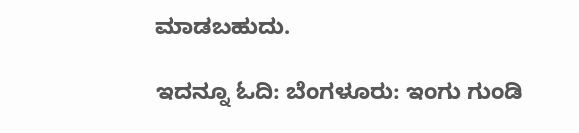ಮಾಡಬಹುದು.

ಇದನ್ನೂ ಓದಿ: ಬೆಂಗಳೂರು: ಇಂಗು ಗುಂಡಿ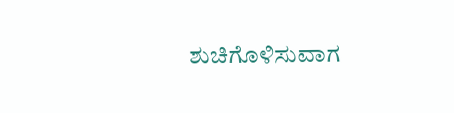ಶುಚಿಗೊಳಿಸುವಾಗ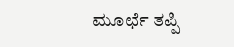ಮೂರ್ಛೆ ತಪ್ಪಿ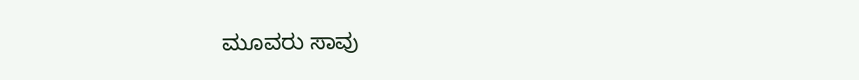ಮೂವರು ಸಾವು